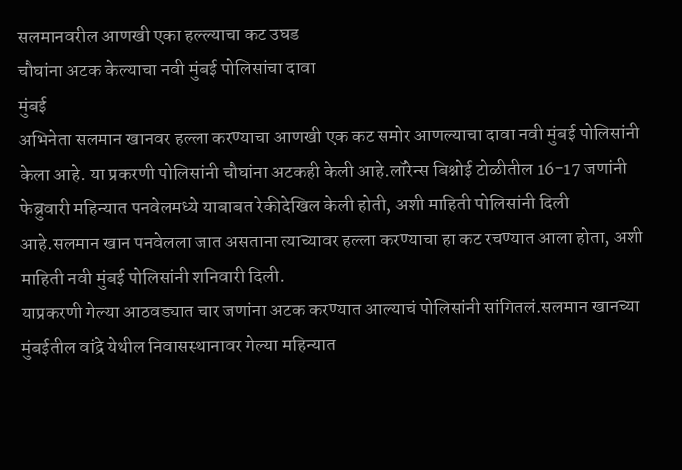सलमानवरील आणखी एका हल्ल्याचा कट उघड
चौघांना अटक केल्याचा नवी मुंबई पोलिसांचा दावा
मुंबई
अभिनेता सलमान खानवर हल्ला करण्याचा आणखी एक कट समोर आणल्याचा दावा नवी मुंबई पोलिसांनी केला आहे. या प्रकरणी पोलिसांनी चौघांना अटकही केली आहे.लॉरेन्स बिश्नोई टोळीतील 16-17 जणांनी फेब्रुवारी महिन्यात पनवेलमध्ये याबाबत रेकीदेखिल केली होती, अशी माहिती पोलिसांनी दिली आहे.सलमान खान पनवेलला जात असताना त्याच्यावर हल्ला करण्याचा हा कट रचण्यात आला होता, अशी माहिती नवी मुंबई पोलिसांनी शनिवारी दिली.
याप्रकरणी गेल्या आठवड्यात चार जणांना अटक करण्यात आल्याचं पोलिसांनी सांगितलं.सलमान खानच्या मुंबईतील वांद्रे येथील निवासस्थानावर गेल्या महिन्यात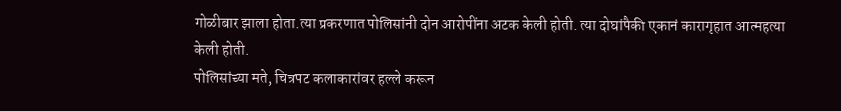गोळीबार झाला होता.त्या प्रकरणात पोलिसांनी दोन आरोपींना अटक केली होती. त्या दोघांपैकी एकानं कारागृहात आत्महत्या केली होती.
पोलिसांच्या मते, चित्रपट कलाकारांवर हल्ले करून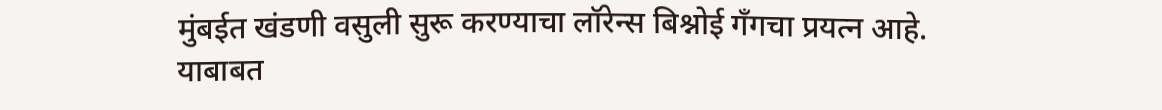मुंबईत खंडणी वसुली सुरू करण्याचा लॉरेन्स बिश्नोई गँगचा प्रयत्न आहे.
याबाबत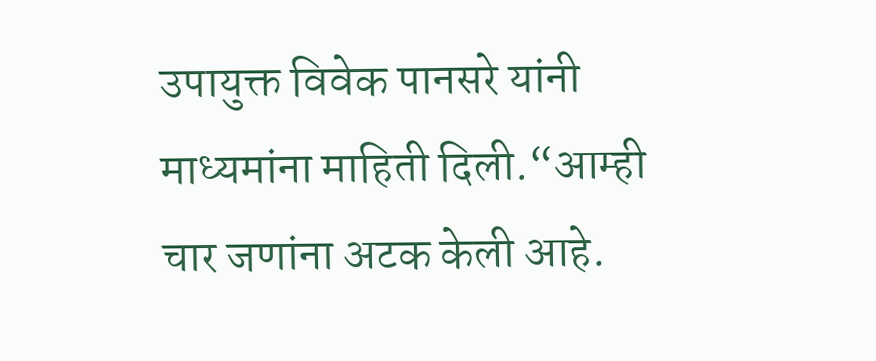उपायुक्त विवेक पानसरे यांनी माध्यमांना माहिती दिली.“आम्ही चार जणांना अटक केली आहे.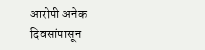आरोपी अनेक दिवसांपासून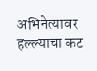अभिनेत्यावर हल्ल्याचा कट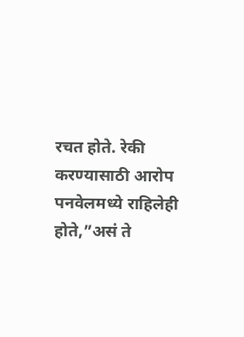रचत होते. रेकी करण्यासाठी आरोप पनवेलमध्ये राहिलेही होते,”असं ते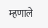म्हणाले